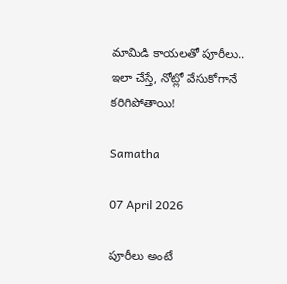మామిడి కాయలతో పూరీలు.. ఇలా చేస్తే, నోట్లో వేసుకోగానే కరిగిపోతాయి!

Samatha

07 April 2026

పూరీలు అంటే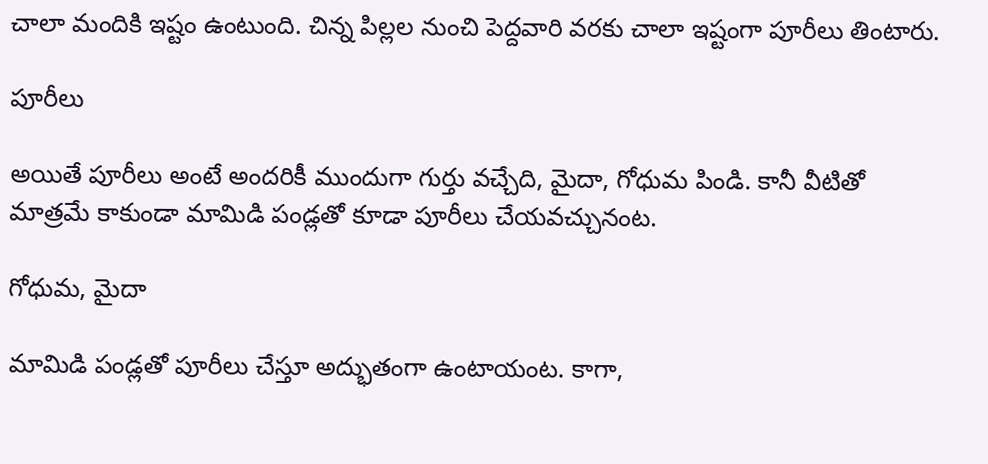చాలా మందికి ఇష్టం ఉంటుంది. చిన్న పిల్లల నుంచి పెద్దవారి వరకు చాలా ఇష్టంగా పూరీలు తింటారు.

పూరీలు

అయితే పూరీలు అంటే అందరికీ ముందుగా గుర్తు వచ్చేది, మైదా, గోధుమ పిండి. కానీ వీటితో మాత్రమే కాకుండా మామిడి పండ్లతో కూడా పూరీలు చేయవచ్చునంట.

గోధుమ, మైదా

మామిడి పండ్లతో పూరీలు చేస్తూ అద్భుతంగా ఉంటాయంట. కాగా,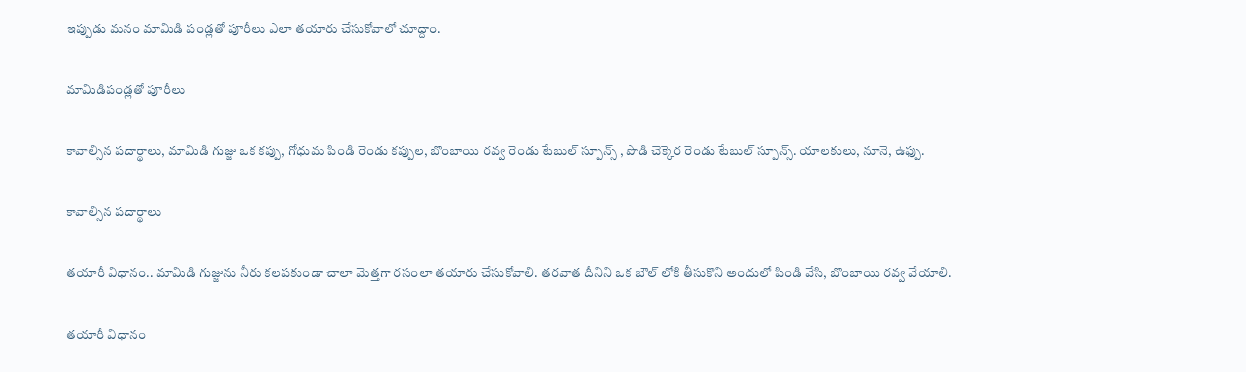ఇప్పుడు మనం మామిడి పండ్లతో పూరీలు ఎలా తయారు చేసుకోవాలో చూద్దాం.

మామిడిపండ్లతో పూరీలు

కావాల్సిన పదార్థాలు, మామిడి గుజ్జు ఒక కప్పు, గోధుమ పిండి రెండు కప్పుల, బొంబాయి రవ్వ రెండు టేబుల్ స్పూన్స్ , పొడి చెక్కెర రెండు టేబుల్ స్పూన్స్. యాలకులు, నూనె, ఉఫ్పు.

కావాల్సిన పదార్థాలు

తయారీ విధానం.. మామిడి గుజ్జును నీరు కలపకుండా చాలా మెత్తగా రసంలా తయారు చేసుకోవాలి. తరవాత దీనిని ఒక బౌల్ లోకి తీసుకొని అందులో పిండి వేసి, బొంబాయి రవ్వ వేయాలి.

తయారీ విధానం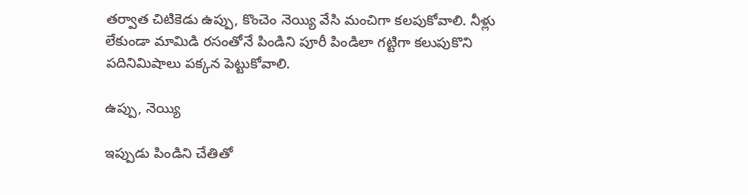తర్వాత చిటికెడు ఉప్పు, కొంచెం నెయ్యి వేసి మంచిగా కలపుకోవాలి. నీళ్లు లేకుండా మామిడి రసంతోనే పిండిని పూరీ పిండిలా గట్టిగా కలుపుకొని పదినిమిషాలు పక్కన పెట్టుకోవాలి.

ఉప్పు, నెయ్యి

ఇప్పుడు పిండిని చేతితో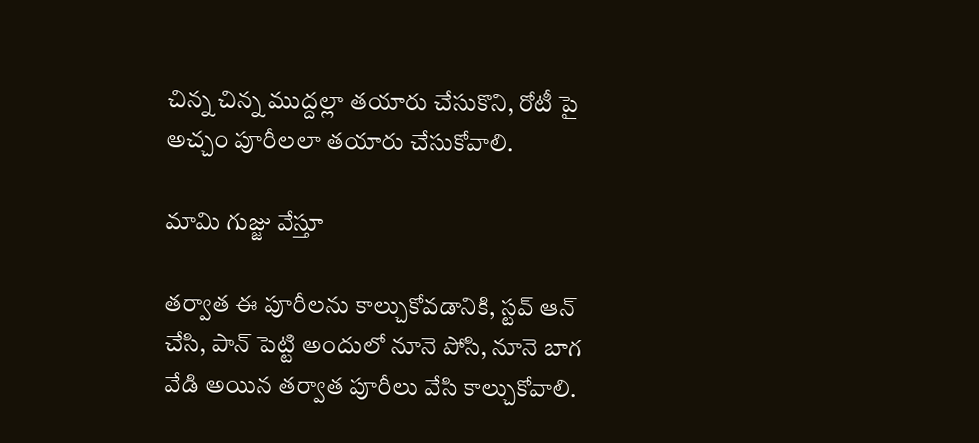చిన్న చిన్న ముద్దల్లా తయారు చేసుకొని, రోటీ పై అచ్చం పూరీలలా తయారు చేసుకోవాలి.

మామి గుజ్జు వేస్తూ

తర్వాత ఈ పూరీలను కాల్చుకోవడానికి, స్టవ్ ఆన్ చేసి, పాన్ పెట్టి అందులో నూనె పోసి, నూనె బాగ వేడి అయిన తర్వాత పూరీలు వేసి కాల్చుకోవాలి.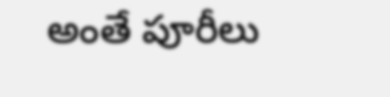అంతే పూరీలు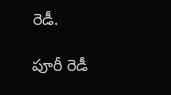రెడీ.

పూరీ రెడీ